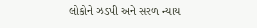લોકોને ઝડપી અને સરળ ન્યાય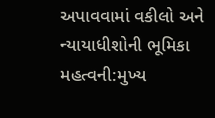અપાવવામાં વકીલો અને ન્યાયાધીશોની ભૂમિકા મહત્વની:મુખ્ય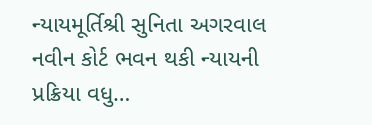ન્યાયમૂર્તિશ્રી સુનિતા અગરવાલ નવીન કોર્ટ ભવન થકી ન્યાયની પ્રક્રિયા વધુ…